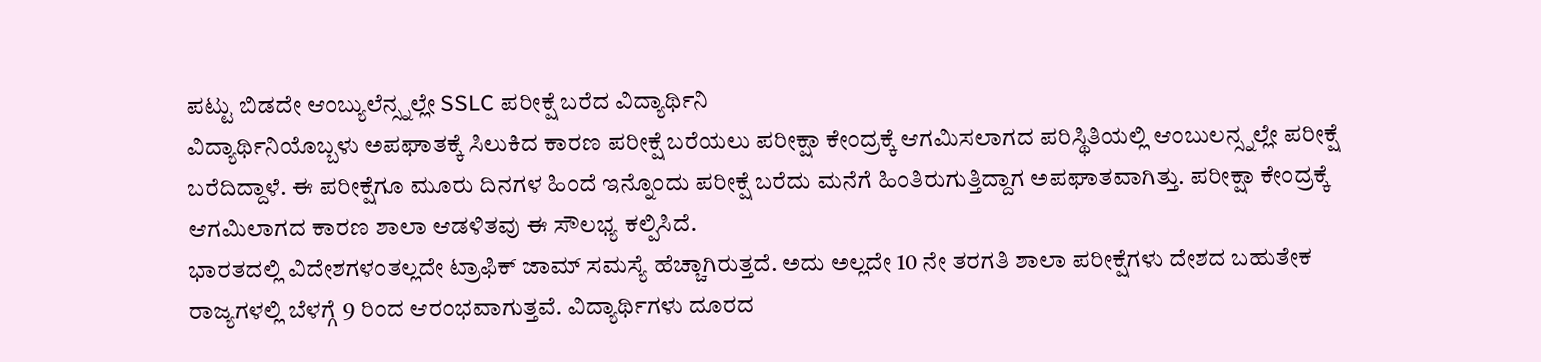ಪಟ್ಟು ಬಿಡದೇ ಆಂಬ್ಯುಲೆನ್ಸ್ನಲ್ಲೇ SSLC ಪರೀಕ್ಷೆ ಬರೆದ ವಿದ್ಯಾರ್ಥಿನಿ
ವಿದ್ಯಾರ್ಥಿನಿಯೊಬ್ಬಳು ಅಪಘಾತಕ್ಕೆ ಸಿಲುಕಿದ ಕಾರಣ ಪರೀಕ್ಷೆ ಬರೆಯಲು ಪರೀಕ್ಷಾ ಕೇಂದ್ರಕ್ಕೆ ಆಗಮಿಸಲಾಗದ ಪರಿಸ್ಥಿತಿಯಲ್ಲಿ ಆಂಬುಲನ್ಸ್ನಲ್ಲೇ ಪರೀಕ್ಷೆ ಬರೆದಿದ್ದಾಳೆ. ಈ ಪರೀಕ್ಷೆಗೂ ಮೂರು ದಿನಗಳ ಹಿಂದೆ ಇನ್ನೊಂದು ಪರೀಕ್ಷೆ ಬರೆದು ಮನೆಗೆ ಹಿಂತಿರುಗುತ್ತಿದ್ದಾಗ ಅಪಘಾತವಾಗಿತ್ತು. ಪರೀಕ್ಷಾ ಕೇಂದ್ರಕ್ಕೆ ಆಗಮಿಲಾಗದ ಕಾರಣ ಶಾಲಾ ಆಡಳಿತವು ಈ ಸೌಲಭ್ಯ ಕಲ್ಪಿಸಿದೆ.
ಭಾರತದಲ್ಲಿ ವಿದೇಶಗಳಂತಲ್ಲದೇ ಟ್ರಾಫಿಕ್ ಜಾಮ್ ಸಮಸ್ಯೆ ಹೆಚ್ಚಾಗಿರುತ್ತದೆ. ಅದು ಅಲ್ಲದೇ 10 ನೇ ತರಗತಿ ಶಾಲಾ ಪರೀಕ್ಷೆಗಳು ದೇಶದ ಬಹುತೇಕ ರಾಜ್ಯಗಳಲ್ಲಿ ಬೆಳಗ್ಗೆ 9 ರಿಂದ ಆರಂಭವಾಗುತ್ತವೆ. ವಿದ್ಯಾರ್ಥಿಗಳು ದೂರದ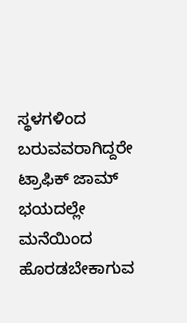ಸ್ಥಳಗಳಿಂದ ಬರುವವರಾಗಿದ್ದರೇ ಟ್ರಾಫಿಕ್ ಜಾಮ್ ಭಯದಲ್ಲೇ ಮನೆಯಿಂದ ಹೊರಡಬೇಕಾಗುವ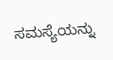ಸಮಸ್ಯೆಯನ್ನು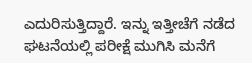ಎದುರಿಸುತ್ತಿದ್ದಾರೆ. ಇನ್ನು ಇತ್ತೀಚೆಗೆ ನಡೆದ ಘಟನೆಯಲ್ಲಿ ಪರೀಕ್ಷೆ ಮುಗಿಸಿ ಮನೆಗೆ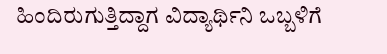ಹಿಂದಿರುಗುತ್ತಿದ್ದಾಗ ವಿದ್ಯಾರ್ಥಿನಿ ಒಬ್ಬಳಿಗೆ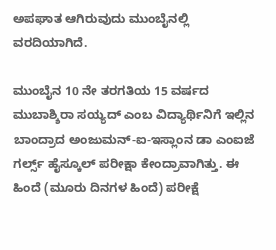ಅಪಘಾತ ಆಗಿರುವುದು ಮುಂಬೈನಲ್ಲಿ ವರದಿಯಾಗಿದೆ.

ಮುಂಬೈನ 10 ನೇ ತರಗತಿಯ 15 ವರ್ಷದ ಮುಬಾಶ್ಶಿರಾ ಸಯ್ಯದ್ ಎಂಬ ವಿದ್ಯಾರ್ಥಿನಿಗೆ ಇಲ್ಲಿನ ಬಾಂದ್ರಾದ ಅಂಜುಮನ್-ಐ-ಇಸ್ಲಾಂನ ಡಾ ಎಂಐಜೆ ಗರ್ಲ್ಸ್ ಹೈಸ್ಕೂಲ್ ಪರೀಕ್ಷಾ ಕೇಂದ್ರಾವಾಗಿತ್ತು. ಈ ಹಿಂದೆ (ಮೂರು ದಿನಗಳ ಹಿಂದೆ) ಪರೀಕ್ಷೆ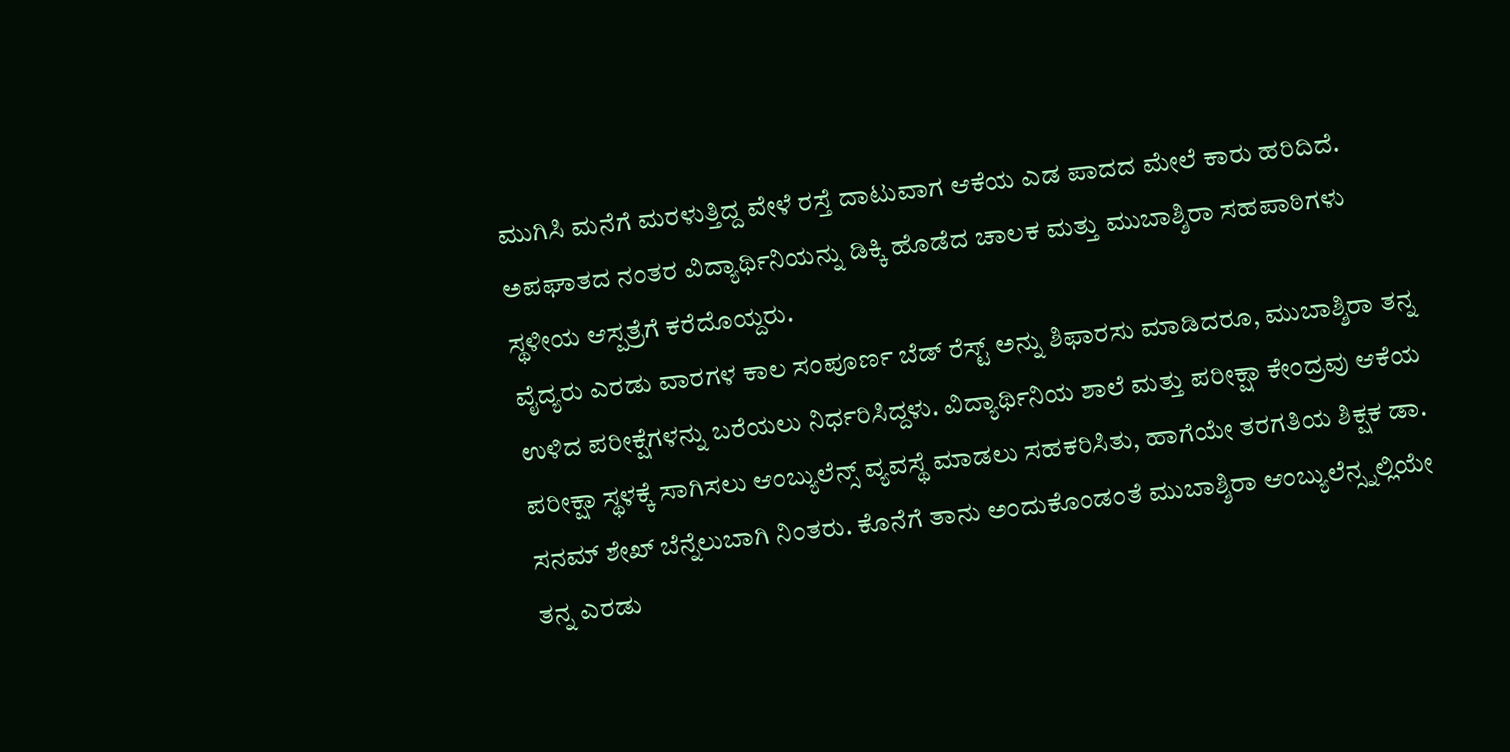ಮುಗಿಸಿ ಮನೆಗೆ ಮರಳುತ್ತಿದ್ದ ವೇಳೆ ರಸ್ತೆ ದಾಟುವಾಗ ಆಕೆಯ ಎಡ ಪಾದದ ಮೇಲೆ ಕಾರು ಹರಿದಿದೆ. ಅಪಘಾತದ ನಂತರ ವಿದ್ಯಾರ್ಥಿನಿಯನ್ನು ಡಿಕ್ಕಿ ಹೊಡೆದ ಚಾಲಕ ಮತ್ತು ಮುಬಾಶ್ಶಿರಾ ಸಹಪಾಠಿಗಳು ಸ್ಥಳೀಯ ಆಸ್ಪತ್ರೆಗೆ ಕರೆದೊಯ್ದರು.
ವೈದ್ಯರು ಎರಡು ವಾರಗಳ ಕಾಲ ಸಂಪೂರ್ಣ ಬೆಡ್ ರೆಸ್ಟ್ ಅನ್ನು ಶಿಫಾರಸು ಮಾಡಿದರೂ, ಮುಬಾಶ್ಶಿರಾ ತನ್ನ ಉಳಿದ ಪರೀಕ್ಷೆಗಳನ್ನು ಬರೆಯಲು ನಿರ್ಧರಿಸಿದ್ದಳು. ವಿದ್ಯಾರ್ಥಿನಿಯ ಶಾಲೆ ಮತ್ತು ಪರೀಕ್ಷಾ ಕೇಂದ್ರವು ಆಕೆಯ ಪರೀಕ್ಷಾ ಸ್ಥಳಕ್ಕೆ ಸಾಗಿಸಲು ಆಂಬ್ಯುಲೆನ್ಸ್ ವ್ಯವಸ್ಥೆ ಮಾಡಲು ಸಹಕರಿಸಿತು, ಹಾಗೆಯೇ ತರಗತಿಯ ಶಿಕ್ಷಕ ಡಾ. ಸನಮ್ ಶೇಖ್ ಬೆನ್ನೆಲುಬಾಗಿ ನಿಂತರು. ಕೊನೆಗೆ ತಾನು ಅಂದುಕೊಂಡಂತೆ ಮುಬಾಶ್ಶಿರಾ ಆಂಬ್ಯುಲೆನ್ಸ್ನಲ್ಲಿಯೇ ತನ್ನ ಎರಡು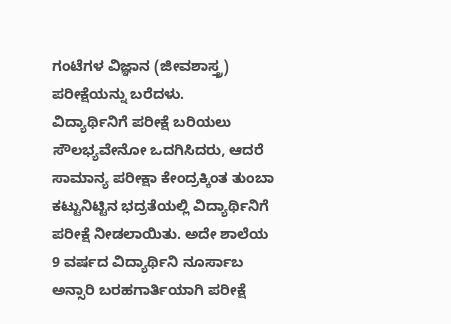ಗಂಟೆಗಳ ವಿಜ್ಞಾನ (ಜೀವಶಾಸ್ತ್ರ) ಪರೀಕ್ಷೆಯನ್ನು ಬರೆದಳು.
ವಿದ್ಯಾರ್ಥಿನಿಗೆ ಪರೀಕ್ಷೆ ಬರಿಯಲು ಸೌಲಭ್ಯವೇನೋ ಒದಗಿಸಿದರು, ಆದರೆ ಸಾಮಾನ್ಯ ಪರೀಕ್ಷಾ ಕೇಂದ್ರಕ್ಕಿಂತ ತುಂಬಾ ಕಟ್ಟುನಿಟ್ಟಿನ ಭದ್ರತೆಯಲ್ಲಿ ವಿದ್ಯಾರ್ಥಿನಿಗೆ ಪರೀಕ್ಷೆ ನೀಡಲಾಯಿತು. ಅದೇ ಶಾಲೆಯ 9 ವರ್ಷದ ವಿದ್ಯಾರ್ಥಿನಿ ನೂರ್ಸಾಬ ಅನ್ಸಾರಿ ಬರಹಗಾರ್ತಿಯಾಗಿ ಪರೀಕ್ಷೆ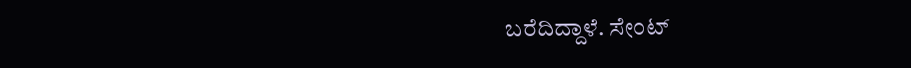ಬರೆದಿದ್ದಾಳೆ. ಸೇಂಟ್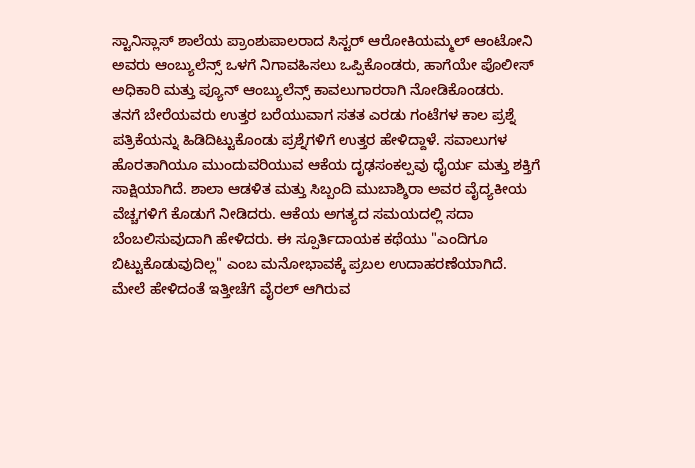ಸ್ಟಾನಿಸ್ಲಾಸ್ ಶಾಲೆಯ ಪ್ರಾಂಶುಪಾಲರಾದ ಸಿಸ್ಟರ್ ಆರೋಕಿಯಮ್ಮಲ್ ಆಂಟೋನಿ ಅವರು ಆಂಬ್ಯುಲೆನ್ಸ್ ಒಳಗೆ ನಿಗಾವಹಿಸಲು ಒಪ್ಪಿಕೊಂಡರು, ಹಾಗೆಯೇ ಪೊಲೀಸ್ ಅಧಿಕಾರಿ ಮತ್ತು ಪ್ಯೂನ್ ಆಂಬ್ಯುಲೆನ್ಸ್ ಕಾವಲುಗಾರರಾಗಿ ನೋಡಿಕೊಂಡರು.
ತನಗೆ ಬೇರೆಯವರು ಉತ್ತರ ಬರೆಯುವಾಗ ಸತತ ಎರಡು ಗಂಟೆಗಳ ಕಾಲ ಪ್ರಶ್ನೆ ಪತ್ರಿಕೆಯನ್ನು ಹಿಡಿದಿಟ್ಟುಕೊಂಡು ಪ್ರಶ್ನೆಗಳಿಗೆ ಉತ್ತರ ಹೇಳಿದ್ದಾಳೆ. ಸವಾಲುಗಳ ಹೊರತಾಗಿಯೂ ಮುಂದುವರಿಯುವ ಆಕೆಯ ದೃಢಸಂಕಲ್ಪವು ಧೈರ್ಯ ಮತ್ತು ಶಕ್ತಿಗೆ ಸಾಕ್ಷಿಯಾಗಿದೆ. ಶಾಲಾ ಆಡಳಿತ ಮತ್ತು ಸಿಬ್ಬಂದಿ ಮುಬಾಶ್ಶಿರಾ ಅವರ ವೈದ್ಯಕೀಯ ವೆಚ್ಚಗಳಿಗೆ ಕೊಡುಗೆ ನೀಡಿದರು. ಆಕೆಯ ಅಗತ್ಯದ ಸಮಯದಲ್ಲಿ ಸದಾ ಬೆಂಬಲಿಸುವುದಾಗಿ ಹೇಳಿದರು. ಈ ಸ್ಪೂರ್ತಿದಾಯಕ ಕಥೆಯು "ಎಂದಿಗೂ ಬಿಟ್ಟುಕೊಡುವುದಿಲ್ಲ" ಎಂಬ ಮನೋಭಾವಕ್ಕೆ ಪ್ರಬಲ ಉದಾಹರಣೆಯಾಗಿದೆ.
ಮೇಲೆ ಹೇಳಿದಂತೆ ಇತ್ತೀಚೆಗೆ ವೈರಲ್ ಆಗಿರುವ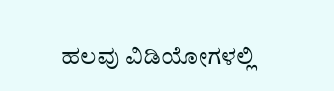ಹಲವು ವಿಡಿಯೋಗಳಲ್ಲಿ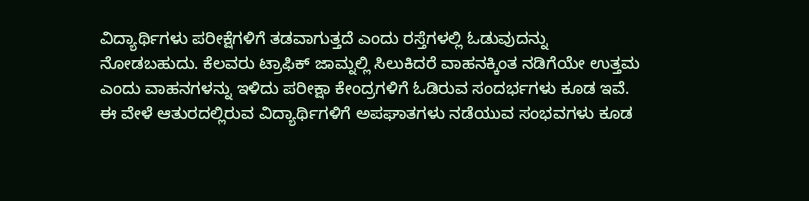ವಿದ್ಯಾರ್ಥಿಗಳು ಪರೀಕ್ಷೆಗಳಿಗೆ ತಡವಾಗುತ್ತದೆ ಎಂದು ರಸ್ತೆಗಳಲ್ಲಿ ಓಡುವುದನ್ನು ನೋಡಬಹುದು. ಕೆಲವರು ಟ್ರಾಫಿಕ್ ಜಾಮ್ನಲ್ಲಿ ಸಿಲುಕಿದರೆ ವಾಹನಕ್ಕಿಂತ ನಡಿಗೆಯೇ ಉತ್ತಮ ಎಂದು ವಾಹನಗಳನ್ನು ಇಳಿದು ಪರೀಕ್ಷಾ ಕೇಂದ್ರಗಳಿಗೆ ಓಡಿರುವ ಸಂದರ್ಭಗಳು ಕೂಡ ಇವೆ. ಈ ವೇಳೆ ಆತುರದಲ್ಲಿರುವ ವಿದ್ಯಾರ್ಥಿಗಳಿಗೆ ಅಪಘಾತಗಳು ನಡೆಯುವ ಸಂಭವಗಳು ಕೂಡ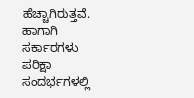ಹೆಚ್ಚಾಗಿರುತ್ತವೆ. ಹಾಗಾಗಿ ಸರ್ಕಾರಗಳು ಪರಿಕ್ಷಾ ಸಂದರ್ಭಗಳಲ್ಲಿ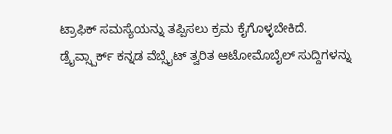ಟ್ರಾಫಿಕ್ ಸಮಸ್ಯೆಯನ್ನು ತಪ್ಪಿಸಲು ಕ್ರಮ ಕೈಗೊಳ್ಳಬೇಕಿದೆ.
ಡ್ರೈವ್ಸ್ಪಾರ್ಕ್ ಕನ್ನಡ ವೆಬ್ಸೈಟ್ ತ್ವರಿತ ಆಟೋಮೊಬೈಲ್ ಸುದ್ದಿಗಳನ್ನು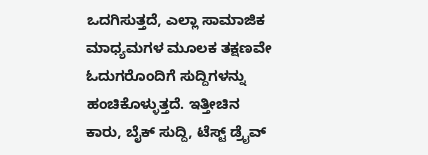ಒದಗಿಸುತ್ತದೆ, ಎಲ್ಲಾ ಸಾಮಾಜಿಕ ಮಾಧ್ಯಮಗಳ ಮೂಲಕ ತಕ್ಷಣವೇ ಓದುಗರೊಂದಿಗೆ ಸುದ್ದಿಗಳನ್ನು ಹಂಚಿಕೊಳ್ಳುತ್ತದೆ. ಇತ್ತೀಚಿನ ಕಾರು, ಬೈಕ್ ಸುದ್ದಿ, ಟೆಸ್ಟ್ ಡ್ರೈವ್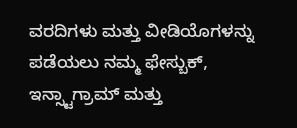ವರದಿಗಳು ಮತ್ತು ವೀಡಿಯೊಗಳನ್ನು ಪಡೆಯಲು ನಮ್ಮ ಫೇಸ್ಬುಕ್, ಇನ್ಸ್ಟಾಗ್ರಾಮ್ ಮತ್ತು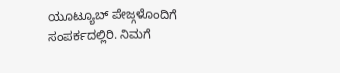ಯೂಟ್ಯೂಬ್ ಪೇಜ್ಗಳೊಂದಿಗೆ ಸಂಪರ್ಕದಲ್ಲಿರಿ. ನಿಮಗೆ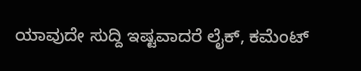ಯಾವುದೇ ಸುದ್ದಿ ಇಷ್ಟವಾದರೆ ಲೈಕ್, ಕಮೆಂಟ್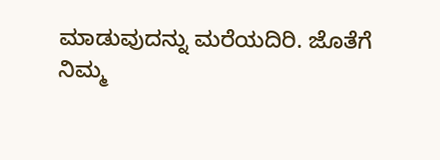ಮಾಡುವುದನ್ನು ಮರೆಯದಿರಿ. ಜೊತೆಗೆ ನಿಮ್ಮ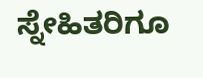ಸ್ನೇಹಿತರಿಗೂ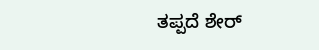ತಪ್ಪದೆ ಶೇರ್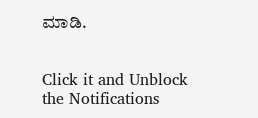ಮಾಡಿ.


Click it and Unblock the Notifications